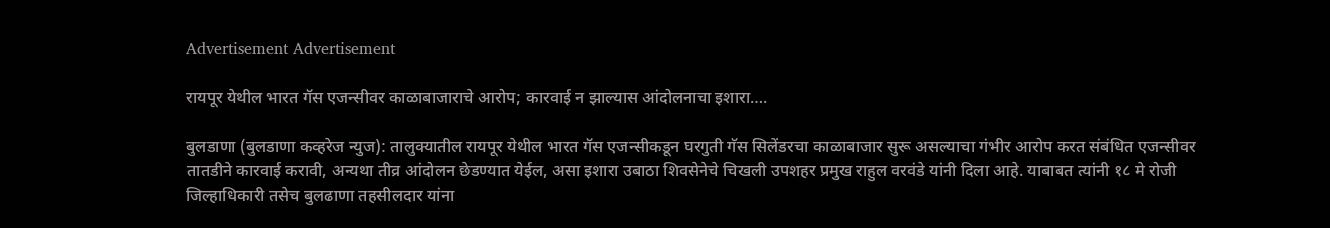Advertisement Advertisement

रायपूर येथील भारत गॅस एजन्सीवर काळाबाजाराचे आरोप; कारवाई न झाल्यास आंदोलनाचा इशारा….

बुलडाणा (बुलडाणा कव्हरेज न्युज): तालुक्यातील रायपूर येथील भारत गॅस एजन्सीकडून घरगुती गॅस सिलेंडरचा काळाबाजार सुरू असल्याचा गंभीर आरोप करत संबंधित एजन्सीवर तातडीने कारवाई करावी, अन्यथा तीव्र आंदोलन छेडण्यात येईल, असा इशारा उबाठा शिवसेनेचे चिखली उपशहर प्रमुख राहुल वरवंडे यांनी दिला आहे. याबाबत त्यांनी १८ मे रोजी जिल्हाधिकारी तसेच बुलढाणा तहसीलदार यांना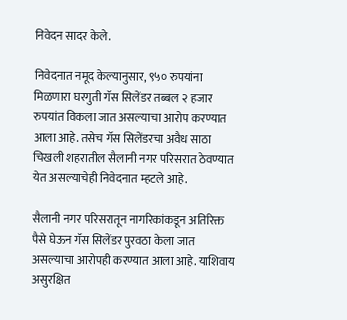निवेदन सादर केले.

निवेदनात नमूद केल्यानुसार, ९५० रुपयांना मिळणारा घरगुती गॅस सिलेंडर तब्बल २ हजार रुपयांत विकला जात असल्याचा आरोप करण्यात आला आहे. तसेच गॅस सिलेंडरचा अवैध साठा चिखली शहरातील सैलानी नगर परिसरात ठेवण्यात येत असल्याचेही निवेदनात म्हटले आहे.

सैलानी नगर परिसरातून नागरिकांकडून अतिरिक्त पैसे घेऊन गॅस सिलेंडर पुरवठा केला जात असल्याचा आरोपही करण्यात आला आहे. याशिवाय असुरक्षित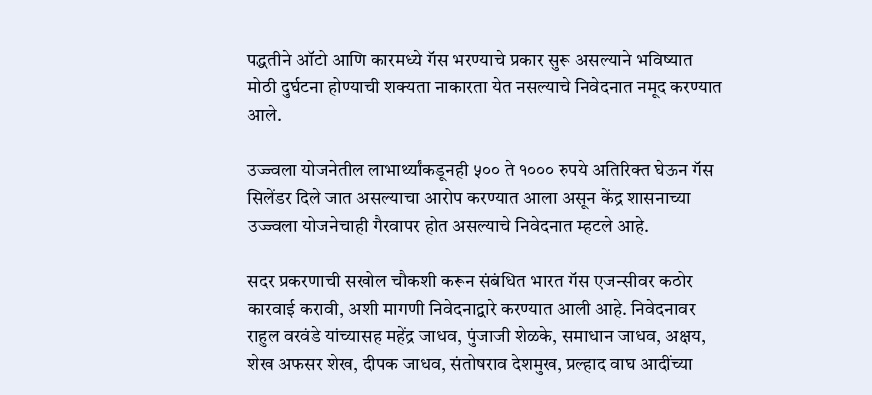पद्धतीने ऑटो आणि कारमध्ये गॅस भरण्याचे प्रकार सुरू असल्याने भविष्यात मोठी दुर्घटना होण्याची शक्यता नाकारता येत नसल्याचे निवेदनात नमूद करण्यात आले.

उज्ज्वला योजनेतील लाभार्थ्यांकडूनही ५०० ते १००० रुपये अतिरिक्त घेऊन गॅस सिलेंडर दिले जात असल्याचा आरोप करण्यात आला असून केंद्र शासनाच्या उज्ज्वला योजनेचाही गैरवापर होत असल्याचे निवेदनात म्हटले आहे.

सदर प्रकरणाची सखोल चौकशी करून संबंधित भारत गॅस एजन्सीवर कठोर कारवाई करावी, अशी मागणी निवेदनाद्वारे करण्यात आली आहे. निवेदनावर राहुल वरवंडे यांच्यासह महेंद्र जाधव, पुंजाजी शेळके, समाधान जाधव, अक्षय, शेख अफसर शेख, दीपक जाधव, संतोषराव देशमुख, प्रल्हाद वाघ आदींच्या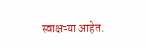स्वाक्षऱ्या आहेत.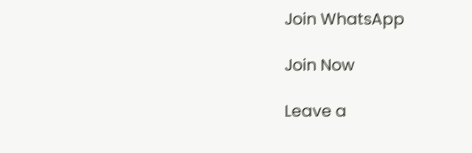Join WhatsApp

Join Now

Leave a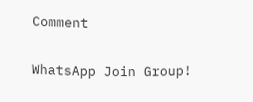Comment

WhatsApp Join Group!